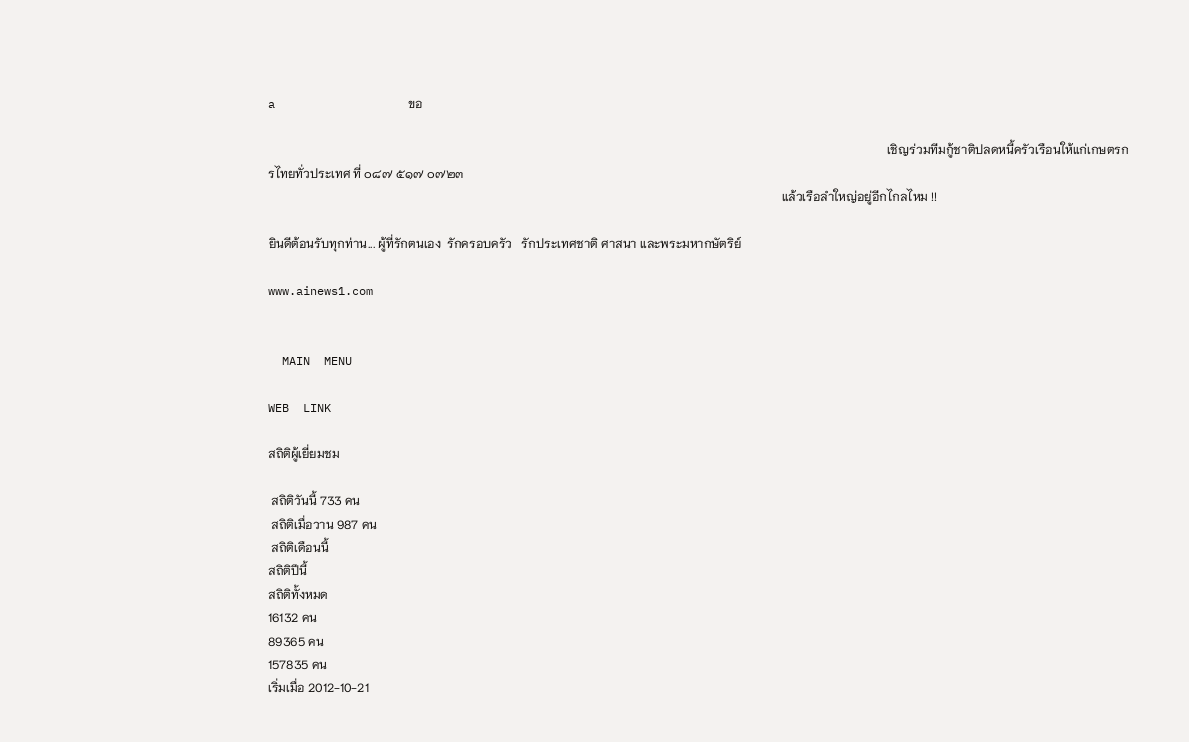a                   ขอ

                                                                                                                                                                                                        เชิญร่วมทีมกู้ชาติปลดหนี้ครัวเรือนให้แก่เกษตรกรไทยทั่วประเทศ ที่ ๐๘๗ ๕๑๗ ๐๗๒๓
                                                                                                                                                                      แล้วเรือลำใหญ่อยู่อีกไกลไหม !!

ยินดีต้อนรับทุกท่าน... ผู้ที่รักตนเอง  รักครอบครัว   รักประเทศชาติ ศาสนา และพระมหากษัตริย์

www.ainews1.com


  MAIN  MENU

WEB  LINK

สถิติผู้เยี่ยมชม

 สถิติวันนี้ 733 คน
 สถิติเมื่อวาน 987 คน
 สถิติเดือนนี้
สถิติปีนี้
สถิติทั้งหมด
16132 คน
89365 คน
157835 คน
เริ่มเมื่อ 2012-10-21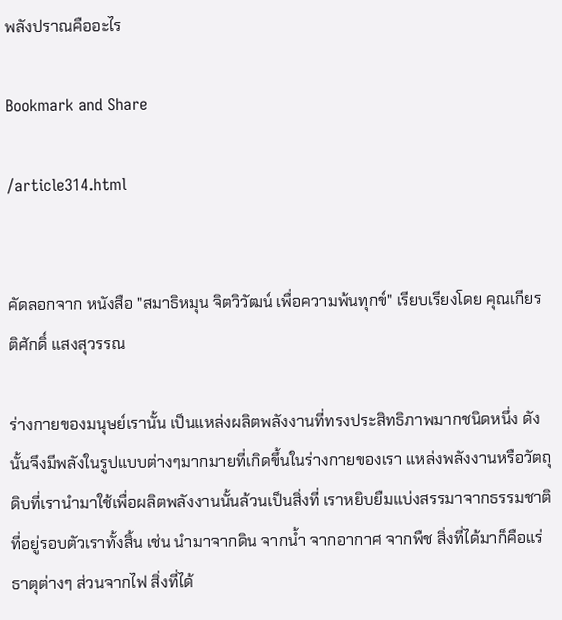พลังปราณคืออะไร

Bookmark and Share

/article314.html


คัดลอกจาก หนังสือ "สมาธิหมุน จิตวิวัฒน์ เพื่อความพ้นทุกข์" เรียบเรียงโดย คุณเกียรติศักดิ์ แสงสุวรรณ

ร่างกายของมนุษย์เรานั้น เป็นแหล่งผลิตพลังงานที่ทรงประสิทธิภาพมากชนิดหนึ่ง ดังนั้นจึงมีพลังในรูปแบบต่างๆมากมายที่เกิดขึ้นในร่างกายของเรา แหล่งพลังงานหรือวัตถุดิบที่เรานำมาใช้เพื่อผลิตพลังงานนั้นล้วนเป็นสิ่งที่ เราหยิบยืมแบ่งสรรมาจากธรรมชาติที่อยู่รอบตัวเราทั้งสิ้น เช่น นำมาจากดิน จากน้ำ จากอากาศ จากพืช สิ่งที่ได้มาก็คือแร่ธาตุต่างๆ ส่วนจากไฟ สิ่งที่ได้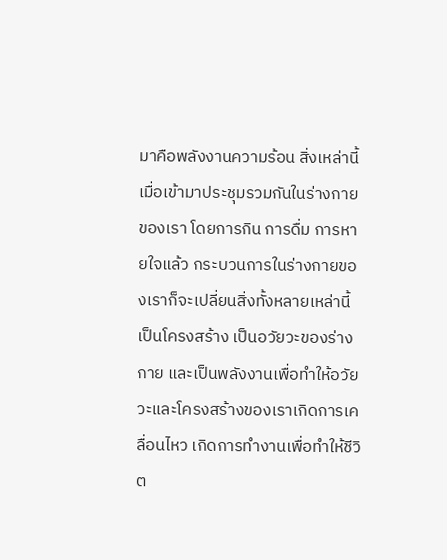มาคือพลังงานความร้อน สิ่งเหล่านี้เมื่อเข้ามาประชุมรวมกันในร่างกายของเรา โดยการกิน การดื่ม การหายใจแล้ว กระบวนการในร่างกายของเราก็จะเปลี่ยนสิ่งทั้งหลายเหล่านี้เป็นโครงสร้าง เป็นอวัยวะของร่างกาย และเป็นพลังงานเพื่อทำให้อวัยวะและโครงสร้างของเราเกิดการเคลื่อนไหว เกิดการทำงานเพื่อทำให้ชีวิต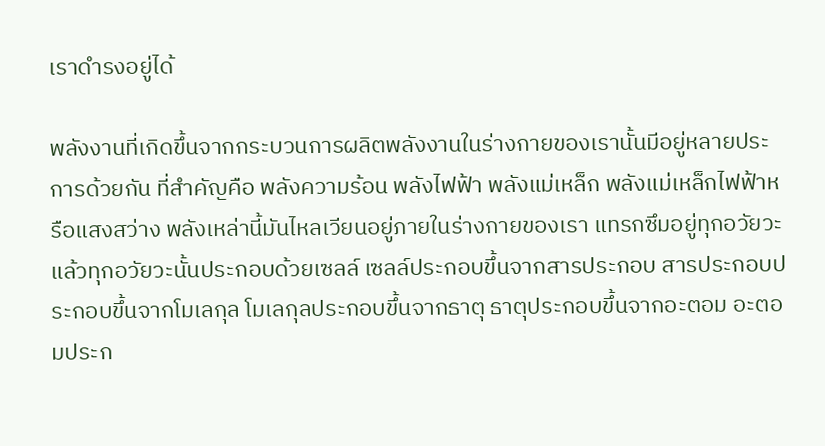เราดำรงอยู่ได้

พลังงานที่เกิดขึ้นจากกระบวนการผลิตพลังงานในร่างกายของเรานั้นมีอยู่หลายประการด้วยกัน ที่สำคัญคือ พลังความร้อน พลังไฟฟ้า พลังแม่เหล็ก พลังแม่เหล็กไฟฟ้าหรือแสงสว่าง พลังเหล่านี้มันไหลเวียนอยู่ภายในร่างกายของเรา แทรกซึมอยู่ทุกอวัยวะ แล้วทุกอวัยวะนั้นประกอบด้วยเซลล์ เซลล์ประกอบขึ้นจากสารประกอบ สารประกอบประกอบขึ้นจากโมเลกุล โมเลกุลประกอบขึ้นจากธาตุ ธาตุประกอบขึ้นจากอะตอม อะตอมประก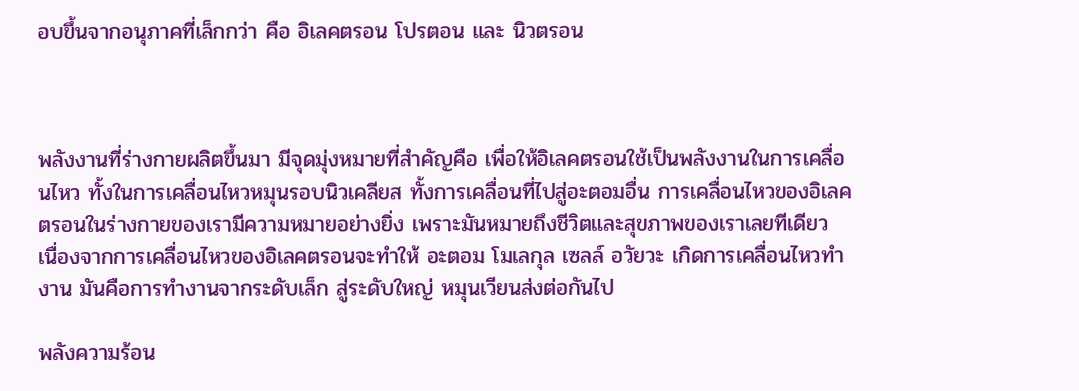อบขึ้นจากอนุภาคที่เล็กกว่า คือ อิเลคตรอน โปรตอน และ นิวตรอน



พลังงานที่ร่างกายผลิตขึ้นมา มีจุดมุ่งหมายที่สำคัญคือ เพื่อให้อิเลคตรอนใช้เป็นพลังงานในการเคลื่อนไหว ทั้งในการเคลื่อนไหวหมุนรอบนิวเคลียส ทั้งการเคลื่อนที่ไปสู่อะตอมอื่น การเคลื่อนไหวของอิเลคตรอนในร่างกายของเรามีความหมายอย่างยิ่ง เพราะมันหมายถึงชีวิตและสุขภาพของเราเลยทีเดียว เนื่องจากการเคลื่อนไหวของอิเลคตรอนจะทำให้ อะตอม โมเลกุล เซลล์ อวัยวะ เกิดการเคลื่อนไหวทำงาน มันคือการทำงานจากระดับเล็ก สู่ระดับใหญ่ หมุนเวียนส่งต่อกันไป

พลังความร้อน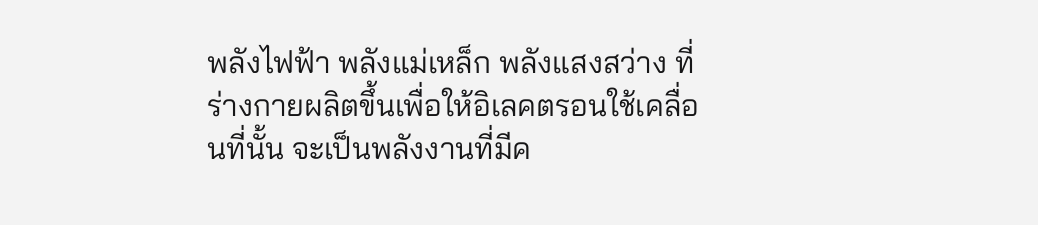พลังไฟฟ้า พลังแม่เหล็ก พลังแสงสว่าง ที่ร่างกายผลิตขึ้นเพื่อให้อิเลคตรอนใช้เคลื่อนที่นั้น จะเป็นพลังงานที่มีค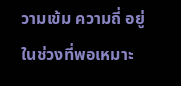วามเข้ม ความถี่ อยู่ในช่วงที่พอเหมาะ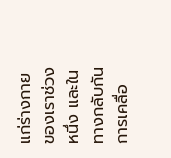แก่ร่างกายของเราช่วงหนึ่ง และในทางกลับกัน การเคลื่อ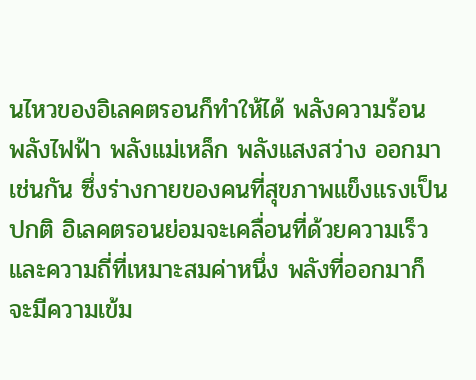นไหวของอิเลคตรอนก็ทำให้ได้ พลังความร้อน พลังไฟฟ้า พลังแม่เหล็ก พลังแสงสว่าง ออกมาเช่นกัน ซึ่งร่างกายของคนที่สุขภาพแข็งแรงเป็นปกติ อิเลคตรอนย่อมจะเคลื่อนที่ด้วยความเร็วและความถี่ที่เหมาะสมค่าหนึ่ง พลังที่ออกมาก็จะมีความเข้ม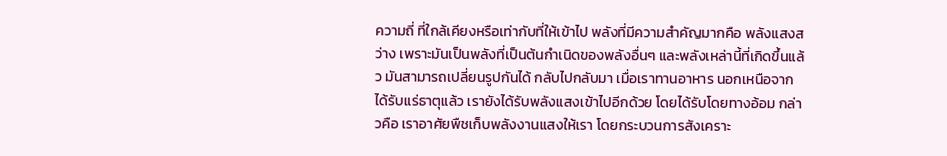ความถี่ ที่ใกล้เคียงหรือเท่ากับที่ให้เข้าไป พลังที่มีความสำคัญมากคือ พลังแสงสว่าง เพราะมันเป็นพลังที่เป็นต้นกำเนิดของพลังอื่นๆ และพลังเหล่านี้ที่เกิดขึ้นแล้ว มันสามารถเปลี่ยนรูปกันได้ กลับไปกลับมา เมื่อเราทานอาหาร นอกเหนือจากได้รับแร่ธาตุแล้ว เรายังได้รับพลังแสงเข้าไปอีกด้วย โดยได้รับโดยทางอ้อม กล่าวคือ เราอาศัยพืชเก็บพลังงานแสงให้เรา โดยกระบวนการสังเคราะ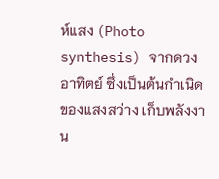ห์แสง (Photo synthesis) จากดวงอาทิตย์ ซึ่งเป็นต้นกำเนิดของแสงสว่าง เก็บพลังงาน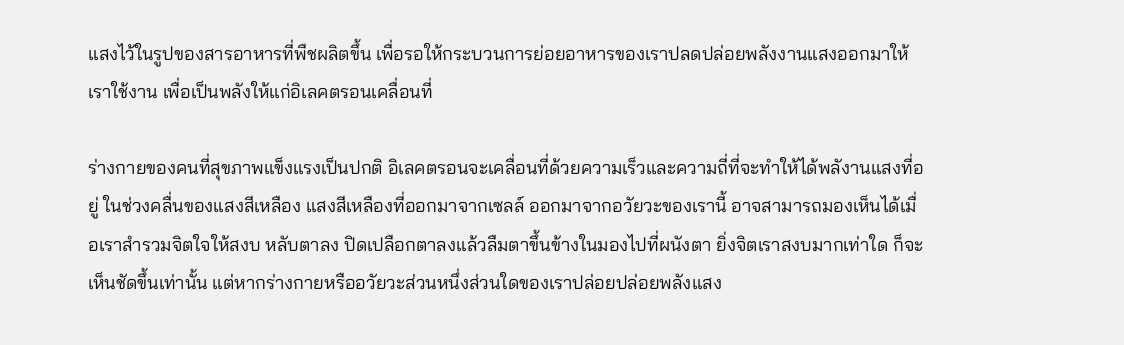แสงไว้ในรูปของสารอาหารที่พืชผลิตขึ้น เพื่อรอให้กระบวนการย่อยอาหารของเราปลดปล่อยพลังงานแสงออกมาให้เราใช้งาน เพื่อเป็นพลังให้แก่อิเลคตรอนเคลื่อนที่

ร่างกายของคนที่สุขภาพแข็งแรงเป็นปกติ อิเลคตรอนจะเคลื่อนที่ด้วยความเร็วและความถี่ที่จะทำให้ได้พลังานแสงที่อยู่ ในช่วงคลื่นของแสงสีเหลือง แสงสีเหลืองที่ออกมาจากเซลล์ ออกมาจากอวัยวะของเรานี้ อาจสามารถมองเห็นได้เมื่อเราสำรวมจิตใจให้สงบ หลับตาลง ปิดเปลือกตาลงแล้วลืมตาขึ้นข้างในมองไปที่ผนังตา ยิ่งจิตเราสงบมากเท่าใด ก็จะเห็นชัดขึ้นเท่านั้น แต่หากร่างกายหรืออวัยวะส่วนหนึ่งส่วนใดของเราปล่อยปล่อยพลังแสง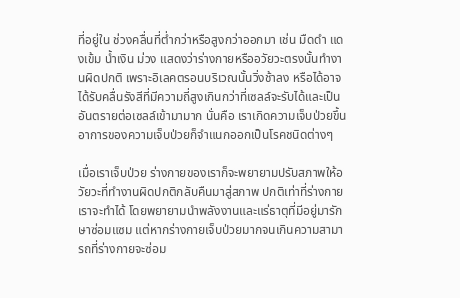ที่อยู่ใน ช่วงคลื่นที่ต่ำกว่าหรือสูงกว่าออกมา เช่น มืดดำ แดงเข้ม น้ำเงิน ม่วง แสดงว่าร่างกายหรืออวัยวะตรงนั้นทำงานผิดปกติ เพราะอิเลคตรอนบริเวณนั้นวิ่งช้าลง หรือได้อาจได้รับคลื่นรังสีที่มีความถี่สูงเกินกว่าที่เซลล์จะรับได้และเป็น อันตรายต่อเซลล์เข้ามามาก นั่นคือ เราเกิดความเจ็บป่วยขึ้น อาการของความเจ็บป่วยก็จำแนกออกเป็นโรคชนิดต่างๆ

เมื่อเราเจ็บป่วย ร่างกายของเราก็จะพยายามปรับสภาพให้อวัยวะที่ทำงานผิดปกติกลับคืนมาสู่สภาพ ปกติเท่าที่ร่างกายเราจะทำได้ โดยพยายามนำพลังงานและแร่ธาตุที่มีอยู่มารักษาซ่อมแซม แต่หากร่างกายเจ็บป่วยมากจนเกินความสามารถที่ร่างกายจะซ่อม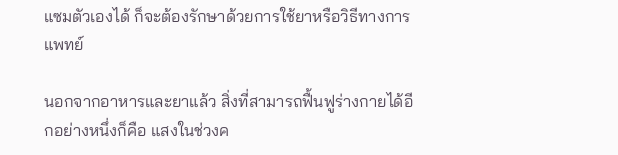แซมตัวเองได้ ก็จะต้องรักษาด้วยการใช้ยาหรือวิธีทางการแพทย์

นอกจากอาหารและยาแล้ว สิ่งที่สามารถฟื้นฟูร่างกายได้อีกอย่างหนึ่งก็คือ แสงในช่วงค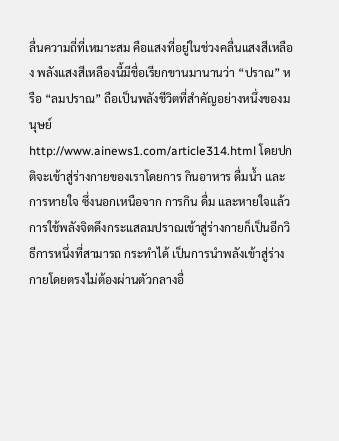ลื่นความถี่ที่เหมาะสม คือแสงที่อยู่ในช่วงคลื่นแสงสีเหลือง พลังแสงสีเหลืองนี้มีชื่อเรียกขานมานานว่า “ปราณ” หรือ “ลมปราณ” ถือเป็นพลังชีวิตที่สำคัญอย่างหนึ่งของมนุษย์
http://www.ainews1.com/article314.html โดยปกติจะเข้าสู่ร่างกายของเราโดยการ กินอาหาร ดื่มน้ำ และการหายใจ ซึ่งนอกเหนือจาก การกิน ดื่ม และหายใจแล้ว การใช้พลังจิตดึงกระแสลมปราณเข้าสู่ร่างกายก็เป็นอีกวิธีการหนึ่งที่สามารถ กระทำได้ เป็นการนำพลังเข้าสู่ร่างกายโดยตรงไม่ต้องผ่านตัวกลางอื่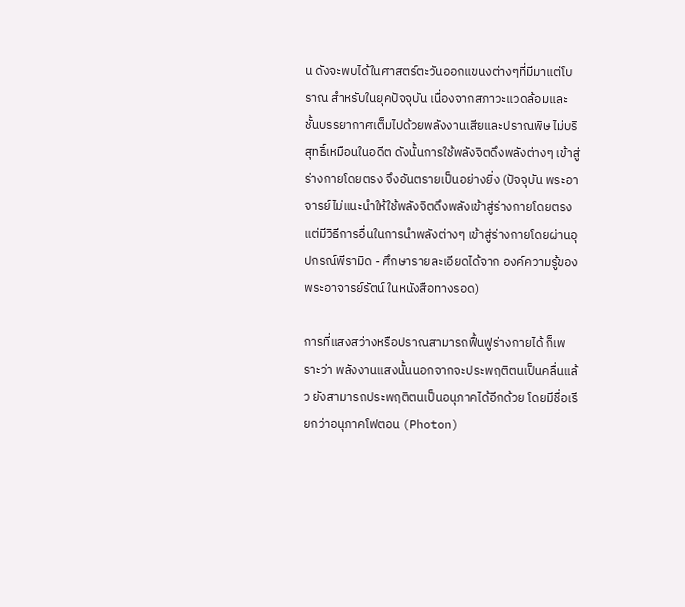น ดังจะพบได้ในศาสตร์ตะวันออกแขนงต่างๆที่มีมาแต่โบราณ สำหรับในยุคปัจจุบัน เนื่องจากสภาวะแวดล้อมและชั้นบรรยากาศเต็มไปด้วยพลังงานเสียและปราณพิษ ไม่บริสุทธิ์เหมือนในอดีต ดังนั้นการใช้พลังจิตดึงพลังต่างๆ เข้าสู่ร่างกายโดยตรง จึงอันตรายเป็นอย่างยิ่ง (ปัจจุบัน พระอาจารย์ไม่แนะนำให้ใช้พลังจิตดึงพลังเข้าสู่ร่างกายโดยตรง แต่มีวิธีการอื่นในการนำพลังต่างๆ เข้าสู่ร่างกายโดยผ่านอุปกรณ์พีรามิด - ศึกษารายละเอียดได้จาก องค์ความรู้ของพระอาจารย์รัตน์ ในหนังสือทางรอด)

การที่แสงสว่างหรือปราณสามารถฟื้นฟูร่างกายได้ ก็เพราะว่า พลังงานแสงนั้นนอกจากจะประพฤติตนเป็นคลื่นแล้ว ยังสามารถประพฤติตนเป็นอนุภาคได้อีกด้วย โดยมีชื่อเรียกว่าอนุภาคโฟตอน (Photon)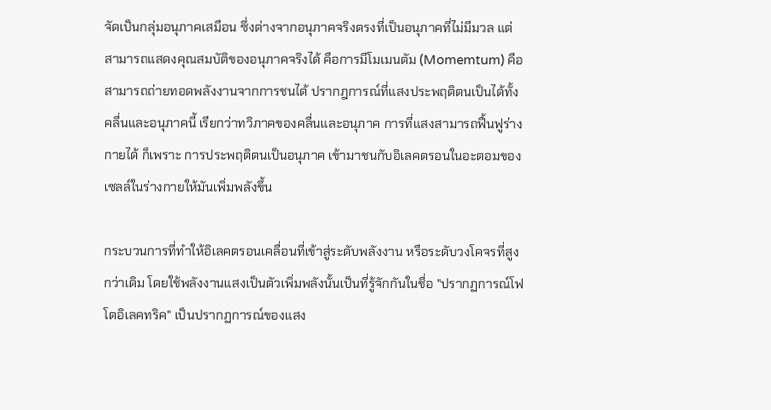จัดเป็นกลุ่มอนุภาคเสมือน ซึ่งต่างจากอนุภาคจริงตรงที่เป็นอนุภาคที่ไม่มีมวล แต่สามารถแสดงคุณสมบัติของอนุภาคจริงได้ คือการมีโมเมนตัม (Momemtum) คือสามารถถ่ายทอดพลังงานจากการชนได้ ปรากฎการณ์ที่แสงประพฤติตนเป็นได้ทั้งคลื่นและอนุภาคนี้ เรียกว่าทวิภาคของคลื่นและอนุภาค การที่แสงสามารถฟื้นฟูร่างกายได้ ก็เพราะ การประพฤติตนเป็นอนุภาค เข้ามาชนกับอิเลคตรอนในอะตอมของเซลล์ในร่างกายให้มันเพิ่มพลังขึ้น

กระบวนการที่ทำให้อิเลคตรอนเคลื่อนที่เข้าสู่ระดับพลังงาน หรือระดับวงโคจรที่สูงกว่าเดิม โดยใช้พลังงานแสงเป็นตัวเพิ่มพลังนั้นเป็นที่รู้จักกันในชื่อ "ปรากฏการณ์โฟโตอิเลคทริค" เป็นปรากฏการณ์ของแสง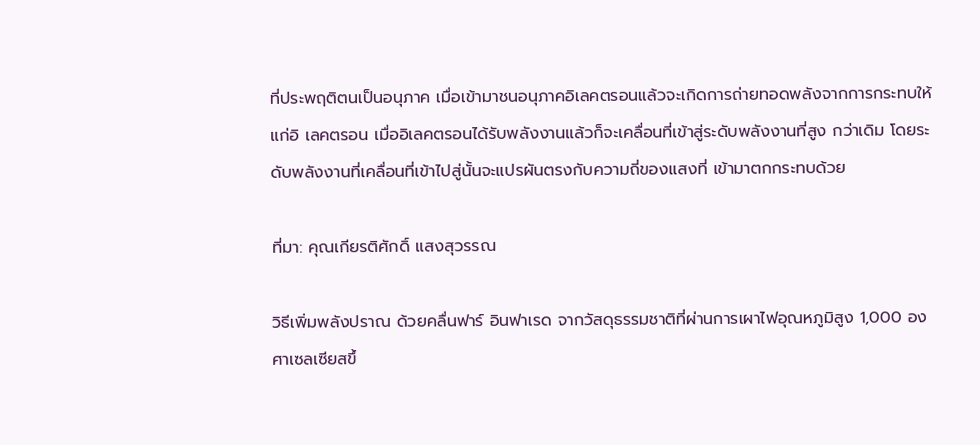ที่ประพฤติตนเป็นอนุภาค เมื่อเข้ามาชนอนุภาคอิเลคตรอนแล้วจะเกิดการถ่ายทอดพลังจากการกระทบให้แก่อิ เลคตรอน เมื่ออิเลคตรอนได้รับพลังงานแล้วก็จะเคลื่อนที่เข้าสู่ระดับพลังงานที่สูง กว่าเดิม โดยระดับพลังงานที่เคลื่อนที่เข้าไปสู่นั้นจะแปรผันตรงกับความถี่ของแสงที่ เข้ามาตกกระทบด้วย

ที่มา: คุณเกียรติศักดิ์ แสงสุวรรณ

วิธีเพิ่มพลังปราณ ด้วยคลื่นฟาร์ อินฟาเรด จากวัสดุธรรมชาติที่ผ่านการเผาไฟอุณหภูมิสูง 1,000 องศาเซลเซียสขึ้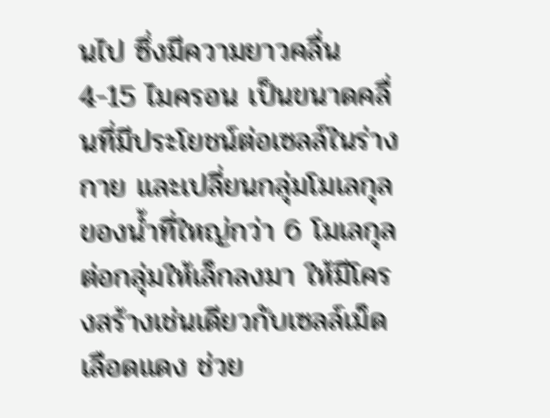นไป ซึ่งมีความยาวคลื่น 4-15 ไมครอน เป็นขนาดคลื่นที่มีประโยชน์ต่อเซลล์ในร่างกาย และเปลี่ยนกลุ่มโมเลกุลของน้ำที่ใหญ่กว่า 6 โมเลกุลต่อกลุ่มให้เล็กลงมา ให้มีโครงสร้างเช่นเดียวกับเซลล์เม็ดเลือดแดง ช่วย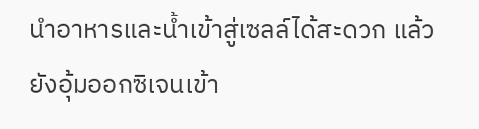นำอาหารและน้ำเข้าสู่เซลล์ได้สะดวก แล้วยังอุ้มออกซิเจนเข้า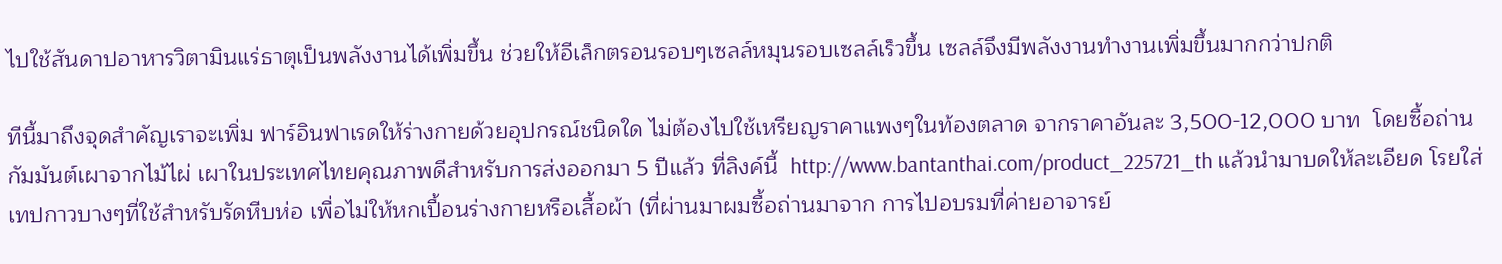ไปใช้สันดาปอาหารวิตามินแร่ธาตุเป็นพลังงานได้เพิ่มขึ้น ช่วยให้อีเล็กตรอนรอบๆเซลล์หมุนรอบเซลล์เร็วขึ้น เซลล์จึงมีพลังงานทำงานเพิ่มขึ้นมากกว่าปกติ

ทีนี้มาถึงจุดสำคัญเราจะเพิ่ม ฟาร์อินฟาเรดให้ร่างกายด้วยอุปกรณ์ชนิดใด ไม่ต้องไปใช้เหรียญราคาแพงๆในท้องตลาด จากราคาอันละ 3,500-12,000 บาท  โดยซื้อถ่านกัมมันต์เผาจากไม้ไผ่ เผาในประเทศไทยคุณภาพดีสำหรับการส่งออกมา 5 ปีแล้ว ที่ลิงค์นี้  http://www.bantanthai.com/product_225721_th แล้วนำมาบดให้ละเอียด โรยใส่เทปกาวบางๆที่ใช้สำหรับรัดหีบห่อ เพื่อไม่ให้หกเปื้อนร่างกายหรือเสื้อผ้า (ที่ผ่านมาผมซื้อถ่านมาจาก การไปอบรมที่ค่ายอาจารย์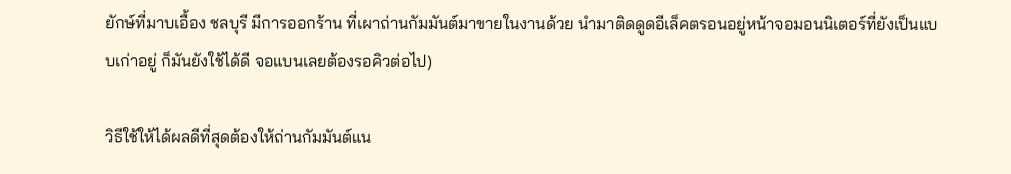ยักษ์ที่มาบเอื้อง ชลบุรี มีการออกร้าน ที่เผาถ่านกัมมันต์มาขายในงานด้วย นำมาติดดูดอีเล็คตรอนอยู่หน้าจอมอนนิเตอร์ที่ยังเป็นแบบเก่าอยู่ ก็มันยังใช้ได้ดี จอแบนเลยต้องรอคิวต่อไป)

วิธีใช้ให้ได้ผลดีที่สุดต้องให้ถ่านกัมมันต์แน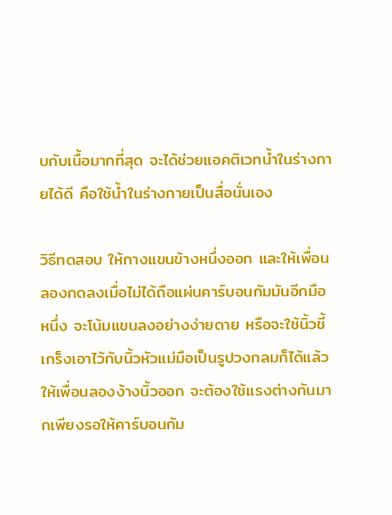บกับเนื้อมากที่สุด จะได้ช่วยแอคติเวทน้ำในร่างกายได้ดี คือใช้น้ำในร่างกายเป็นสื่อนั่นเอง

วิธีทดสอบ ให้กางแขนข้างหนึ่งออก และให้เพื่อนลองกดลงเมื่อไม่ได้ถือแผ่นคาร์บอนกัมมันอีกมือหนึ่ง จะโน้มแขนลงอย่างง่ายดาย หรือจะใช้นิ้วชี้เกร็งเอาไว้กับนิ้วหัวแม่มือเป็นรูปวงกลมก็ได้แล้ว ให้เพื่อนลองง้างนิ้วออก จะต้องใช้แรงต่างกันมากเพียงรอให้คาร์บอนกัม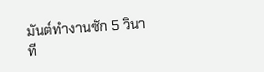มันต์ทำงานซัก 5 วินาที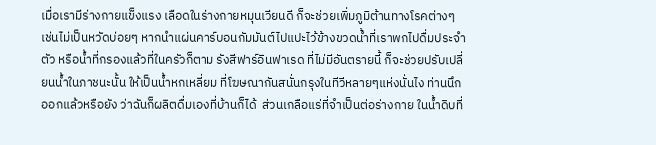เมื่อเรามีร่างกายแข็งแรง เลือดในร่างกายหมุนเวียนดี ก็จะช่วยเพิ่มภูมิต้านทางโรคต่างๆ เช่นไม่เป็นหวัดบ่อยๆ หากนำแผ่นคาร์บอนกัมมันต์ไปแปะไว้ข้างขวดน้ำที่เราพกไปดื่มประจำตัว หรือน้ำที่กรองแล้วที่ในครัวก็ตาม รังสีฟาร์อินฟาเรด ที่ไม่มีอันตรายนี้ ก็จะช่วยปรับเปลี่ยนน้ำในภาชนะนั้น ให้เป็นน้ำหกเหลี่ยม ที่โฆษณากันสนั่นกรุงในทีวีหลายๆแห่งนั่นไง ท่านนึกออกแล้วหรือยัง ว่าฉันก็ผลิตดื่มเองที่บ้านก็ได้  ส่วนเกลือแร่ที่จำเป็นต่อร่างกาย ในน้ำดิบที่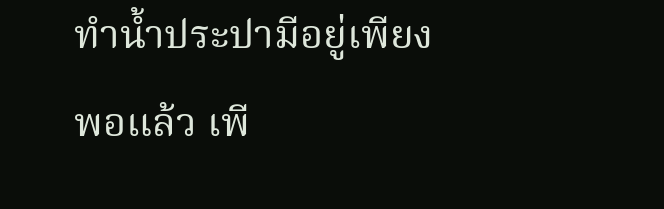ทำน้ำประปามีอยู่เพียงพอแล้ว เพี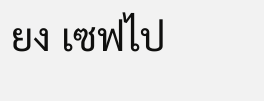ยง เซฟไป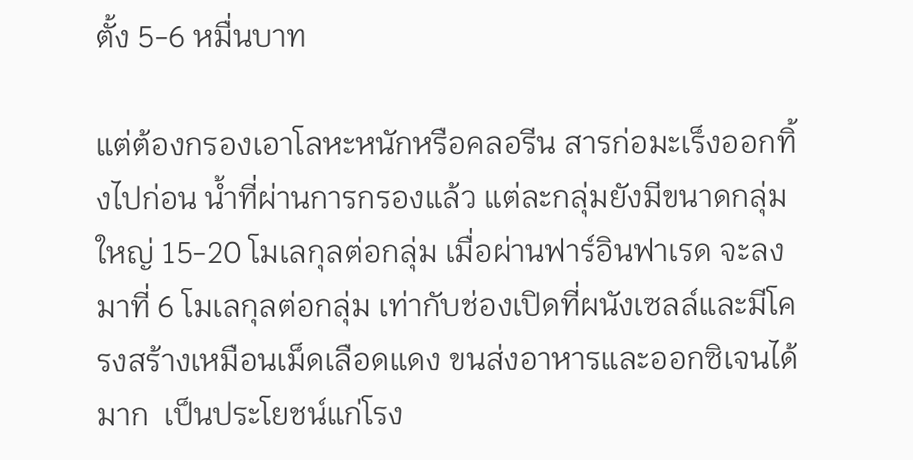ตั้ง 5-6 หมื่นบาท

แต่ต้องกรองเอาโลหะหนักหรือคลอรีน สารก่อมะเร็งออกทิ้งไปก่อน น้ำที่ผ่านการกรองแล้ว แต่ละกลุ่มยังมีขนาดกลุ่มใหญ่ 15-20 โมเลกุลต่อกลุ่ม เมื่อผ่านฟาร์อินฟาเรด จะลงมาที่ 6 โมเลกุลต่อกลุ่ม เท่ากับช่องเปิดที่ผนังเซลล์และมีโครงสร้างเหมือนเม็ดเลือดแดง ขนส่งอาหารและออกซิเจนได้มาก  เป็นประโยชน์แก่โรง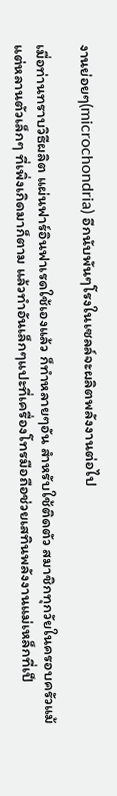งานย่อยๆ(microchondria) อีกนับพันๆโรงในเซลล์จะผลิตพลังงานต่อไป

เมื่อท่านทราบวิธีผลิต แผ่นฟาร์อินฟาเรดใช้เองแล้ว ก็ทำหลายๆอัน สำหรับใช้ติดตัว สมาชิกทุกวัยในครอบครัวแม้แต่หลานตัวเล็กๆ ที่เพิ่งเกิดมาก็ตาม แล้วทำอันเล็กๆแปะที่เครื่องโทรมือถือช่วยเสทินพลังงานแม่เหล็กที่เป็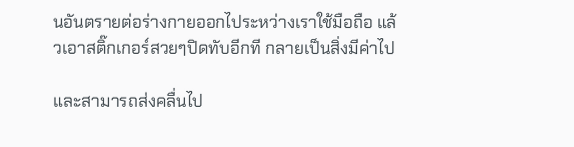นอันตรายต่อร่างกายออกไประหว่างเราใช้มือถือ แล้วเอาสติ๊กเกอร์สวยๆปิดทับอีกที กลายเป็นสิ่งมีค่าไป

และสามารถส่งคลื่นไป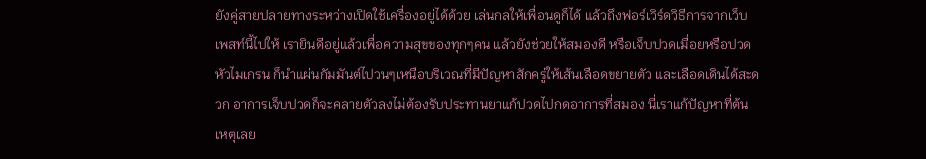ยังคู่สายปลายทางระหว่างเปิดใช้เครื่องอยู่ได้ด้วย เล่นกลให้เพื่อนดูก็ได้ แล้วถึงฟอร์เวิร์ดวิธีการจากเว็บเพสท์นี้ไปให้ เรายินดีอยู่แล้วเพื่อความสุขของทุกๆคน แล้วยังช่วยให้สมองดี หรือเจ็บปวดเมื่อยหรือปวดหัวไมเกรน ก็นำแผ่นกัมมันต์ไปวนๆเหนือบริเวณที่มีปัญหาสักครู่ให้เส้นเลือดขยายตัว และเลือดเดินได้สะดวก อาการเจ็บปวดก็จะคลายตัวลงไม่ต้องรับประทานยาแก้ปวดไปกดอาการที่สมอง นี่เราแก้ปัญหาที่ต้นเหตุเลย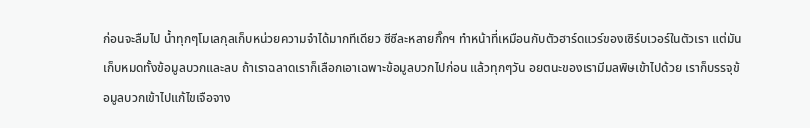ก่อนจะลืมไป น้ำทุกๆโมเลกุลเก็บหน่วยความจำได้มากทีเดียว ซีซีละหลายกิ๊กฯ ทำหน้าที่เหมือนกับตัวฮาร์ดแวร์ของเซิร์บเวอร์ในตัวเรา แต่มันเก็บหมดทั้งข้อมูลบวกและลบ ถ้าเราฉลาดเราก็เลือกเอาเฉพาะข้อมูลบวกไปก่อน แล้วทุกๆวัน อยตนะของเรามีมลพิษเข้าไปด้วย เราก็บรรจุข้อมูลบวกเข้าไปแก้ไขเจือจาง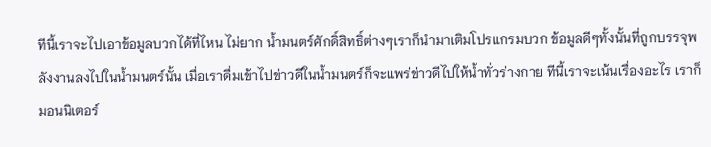ทีนี้เราจะไปเอาข้อมูลบวกได้ที่ไหน ไม่ยาก น้ำมนตร์ศักดิ์สิทธิ์ต่างๆเราก็นำมาเติมโปรแกรมบวก ข้อมูลดีๆทั้งนั้นที่ถูกบรรจุพลังงานลงไปในน้ำมนตร์นั้น เมื่อเราดื่มเข้าไปข่าวดีในน้ำมนตร์ก็จะแพร่ข่าวดีไปให้น้ำทั่วร่างกาย ทีนี้เราจะเน้นเรื่องอะไร เราก็มอนนิเตอร์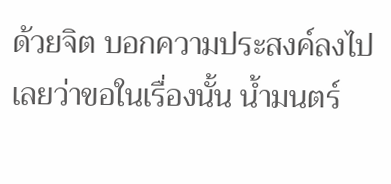ด้วยจิต บอกความประสงค์ลงไปเลยว่าขอในเรื่องนั้น น้ำมนตร์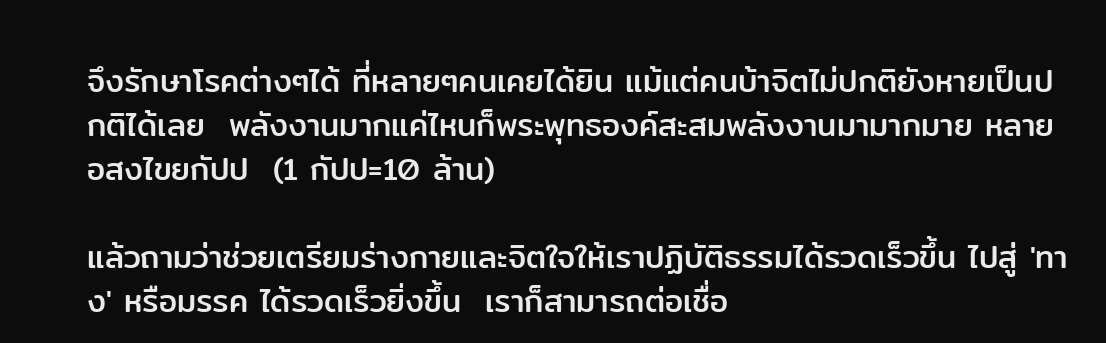จึงรักษาโรคต่างๆได้ ที่หลายๆคนเคยได้ยิน แม้แต่คนบ้าจิตไม่ปกติยังหายเป็นปกติได้เลย  พลังงานมากแค่ไหนก็พระพุทธองค์สะสมพลังงานมามากมาย หลายอสงไขยกัปป  (1 กัปป=10 ล้าน)

แล้วถามว่าช่วยเตรียมร่างกายและจิตใจให้เราปฏิบัติธรรมได้รวดเร็วขึ้น ไปสู่ 'ทาง' หรือมรรค ได้รวดเร็วยิ่งขึ้น  เราก็สามารถต่อเชื่อ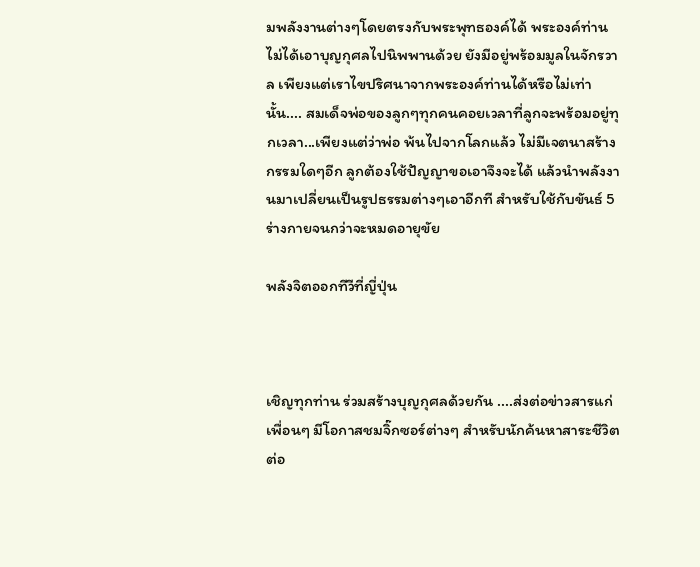มพลังงานต่างๆโดยตรงกับพระพุทธองค์ได้ พระองค์ท่านไม่ได้เอาบุญกุศลไปนิพพานด้วย ยังมีอยู่พร้อมมูลในจักรวาล เพียงแต่เราไขปริศนาจากพระองค์ท่านได้หรือไม่เท่านั้น.... สมเด็จพ่อของลูกๆทุกคนคอยเวลาที่ลูกจะพร้อมอยู่ทุกเวลา...เพียงแต่ว่าพ่อ พ้นไปจากโลกแล้ว ไม่มีเจตนาสร้างกรรมใดๆอีก ลูกต้องใช้ปัญญาขอเอาจึงจะได้ แล้วนำพลังงานมาเปลี่ยนเป็นรูปธรรมต่างๆเอาอีกที สำหรับใช้กับขันธ์ 5 ร่างกายจนกว่าจะหมดอายุขัย

พลังจิตออกทีวีที่ญี่ปุ่น



เชิญทุกท่าน ร่วมสร้างบุญกุศลด้วยกัน ....ส่งต่อข่าวสารแก่เพื่อนๆ มีโอกาสชมจิ๊กซอร์ต่างๆ สำหรับนักค้นหาสาระชีวิตต่อ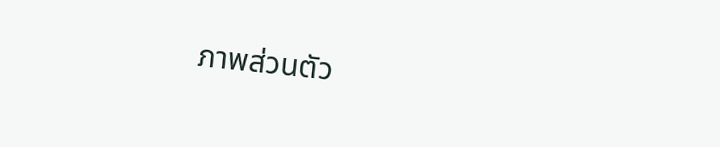ภาพส่วนตัว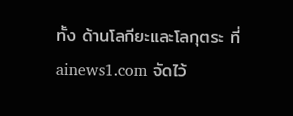ทั้ง ด้านโลกียะและโลกุตระ ที่ ainews1.com จัดไว้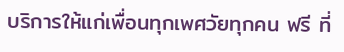บริการให้แก่เพื่อนทุกเพศวัยทุกคน ฟรี ที่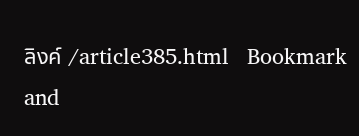ลิงค์ /article385.html   Bookmark and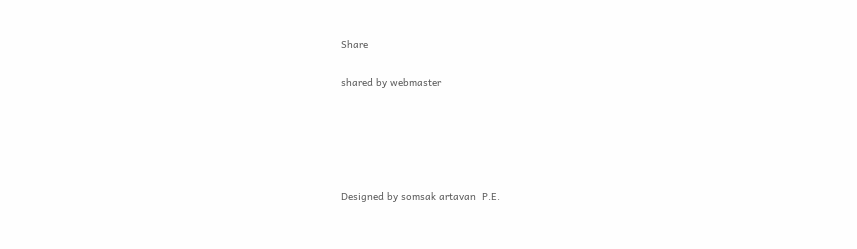Share

shared by webmaster





Designed by somsak artavan  P.E.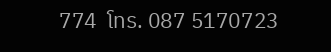774  โทร. 087 5170723